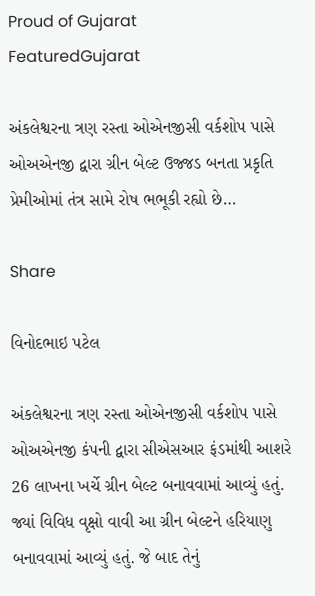Proud of Gujarat
FeaturedGujarat

અંકલેશ્વરના ત્રણ રસ્તા ઓએનજીસી વર્કશોપ પાસે ઓઅએનજી દ્વારા ગ્રીન બેલ્ટ ઉજ્જડ બનતા પ્રકૃતિ પ્રેમીઓમાં તંત્ર સામે રોષ ભભૂકી રહ્યો છે…

Share

વિનોદભાઇ પટેલ

અંકલેશ્વરના ત્રણ રસ્તા ઓએનજીસી વર્કશોપ પાસે ઓઅએનજી કંપની દ્વારા સીએસઆર ફંડમાંથી આશરે 26 લાખના ખર્ચે ગ્રીન બેલ્ટ બનાવવામાં આવ્યું હતું. જ્યાં વિવિધ વૃક્ષો વાવી આ ગ્રીન બેલ્ટને હરિયાણુ બનાવવામાં આવ્યું હતું. જે બાદ તેનું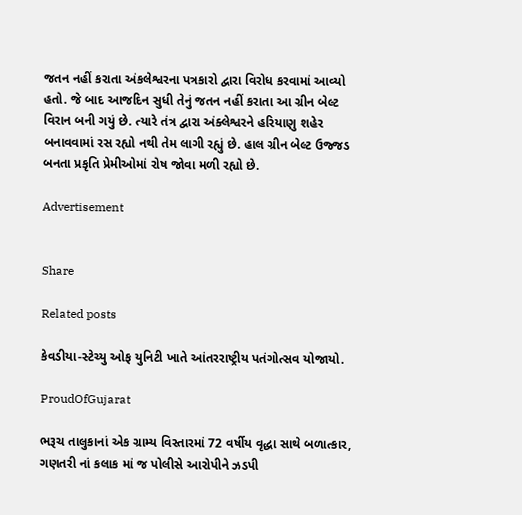જતન નહીં કરાતા અંકલેશ્વરના પત્રકારો દ્વારા વિરોધ કરવામાં આવ્યો હતો. જે બાદ આજદિન સુધી તેનું જતન નહીં કરાતા આ ગ્રીન બેલ્ટ વિરાન બની ગયું છે. ત્યારે તંત્ર દ્વારા અંક્લેશ્વરને હરિયાણુ શહેર બનાવવામાં રસ રહ્યો નથી તેમ લાગી રહ્યું છે. હાલ ગ્રીન બેલ્ટ ઉજ્જડ બનતા પ્રકૃતિ પ્રેમીઓમાં રોષ જોવા મળી રહ્યો છે.

Advertisement


Share

Related posts

કેવડીયા-સ્ટેચ્યુ ઓફ યુનિટી ખાતે આંતરરાષ્ટ્રીય પતંગોત્સવ યોજાયો.

ProudOfGujarat

ભરૂચ તાલુકાનાં એક ગ્રામ્ય વિસ્તારમાં 72 વર્ષીય વૃદ્ધા સાથે બળાત્કાર, ગણતરી નાં કલાક માં જ પોલીસે આરોપીને ઝડપી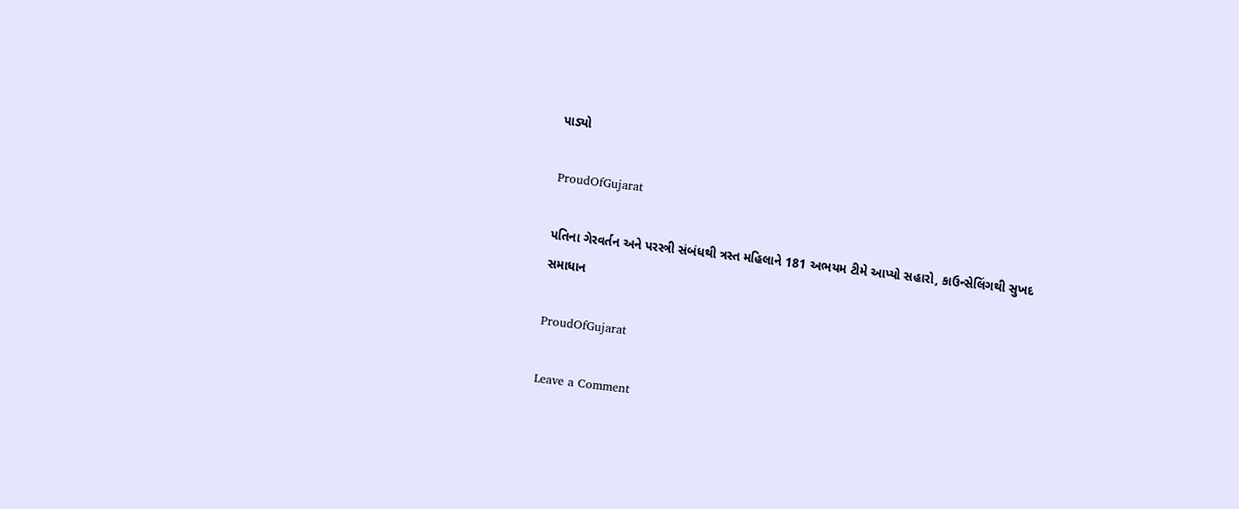પાડ્યો

ProudOfGujarat

પતિના ગેરવર્તન અને પરસ્ત્રી સંબંધથી ત્રસ્ત મહિલાને 181 અભયમ ટીમે આપ્યો સહારો, કાઉન્સેલિંગથી સુખદ સમાધાન

ProudOfGujarat

Leave a Comment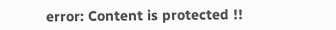error: Content is protected !!